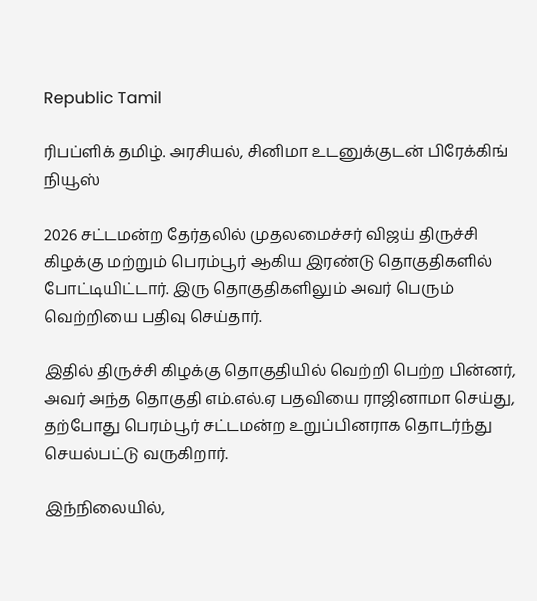Republic Tamil

ரிபப்ளிக் தமிழ். அரசியல், சினிமா உடனுக்குடன் பிரேக்கிங் நியூஸ்

2026 சட்டமன்ற தேர்தலில் முதலமைச்சர் விஜய் திருச்சி கிழக்கு மற்றும் பெரம்பூர் ஆகிய இரண்டு தொகுதிகளில் போட்டியிட்டார். இரு தொகுதிகளிலும் அவர் பெரும் வெற்றியை பதிவு செய்தார்.

இதில் திருச்சி கிழக்கு தொகுதியில் வெற்றி பெற்ற பின்னர், அவர் அந்த தொகுதி எம்.எல்.ஏ பதவியை ராஜினாமா செய்து, தற்போது பெரம்பூர் சட்டமன்ற உறுப்பினராக தொடர்ந்து செயல்பட்டு வருகிறார்.

இந்நிலையில்,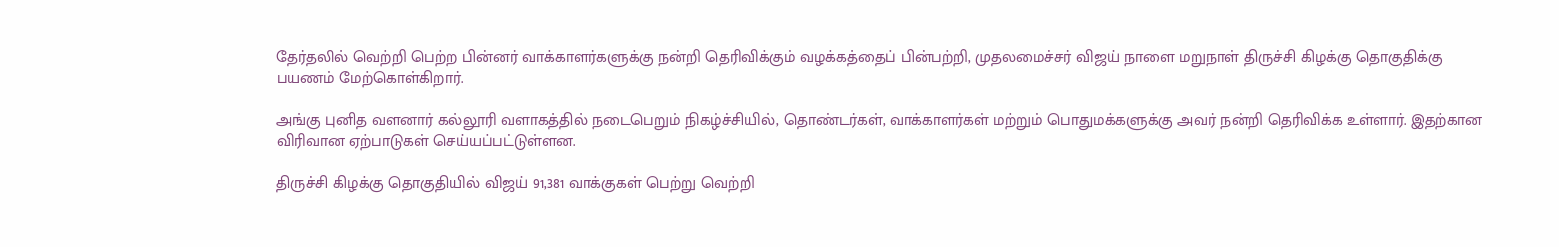தேர்தலில் வெற்றி பெற்ற பின்னர் வாக்காளர்களுக்கு நன்றி தெரிவிக்கும் வழக்கத்தைப் பின்பற்றி, முதலமைச்சர் விஜய் நாளை மறுநாள் திருச்சி கிழக்கு தொகுதிக்கு பயணம் மேற்கொள்கிறார்.

அங்கு புனித வளனார் கல்லூரி வளாகத்தில் நடைபெறும் நிகழ்ச்சியில், தொண்டர்கள், வாக்காளர்கள் மற்றும் பொதுமக்களுக்கு அவர் நன்றி தெரிவிக்க உள்ளார். இதற்கான விரிவான ஏற்பாடுகள் செய்யப்பட்டுள்ளன.

திருச்சி கிழக்கு தொகுதியில் விஜய் 91,381 வாக்குகள் பெற்று வெற்றி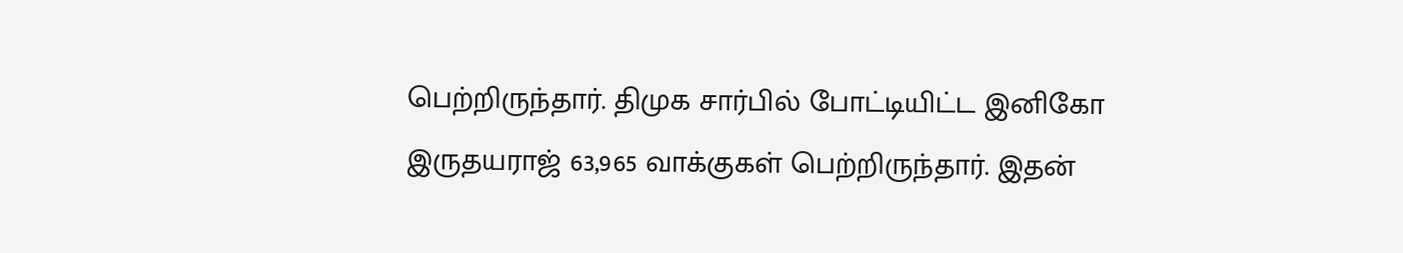பெற்றிருந்தார். திமுக சார்பில் போட்டியிட்ட இனிகோ இருதயராஜ் 63,965 வாக்குகள் பெற்றிருந்தார். இதன்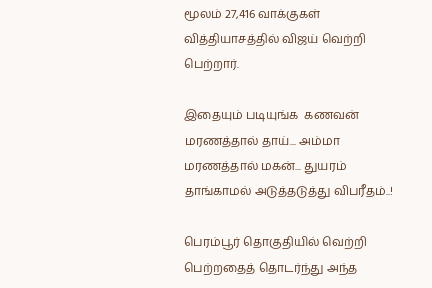மூலம் 27,416 வாக்குகள் வித்தியாசத்தில் விஜய் வெற்றி பெற்றார்.

இதையும் படியுங்க  கணவன் மரணத்தால் தாய்... அம்மா மரணத்தால் மகன்... துயரம் தாங்காமல் அடுத்தடுத்து விபரீதம்..!

பெரம்பூர் தொகுதியில் வெற்றி பெற்றதைத் தொடர்ந்து அந்த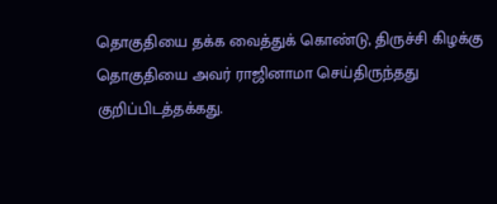தொகுதியை தக்க வைத்துக் கொண்டு, திருச்சி கிழக்கு தொகுதியை அவர் ராஜினாமா செய்திருந்தது குறிப்பிடத்தக்கது.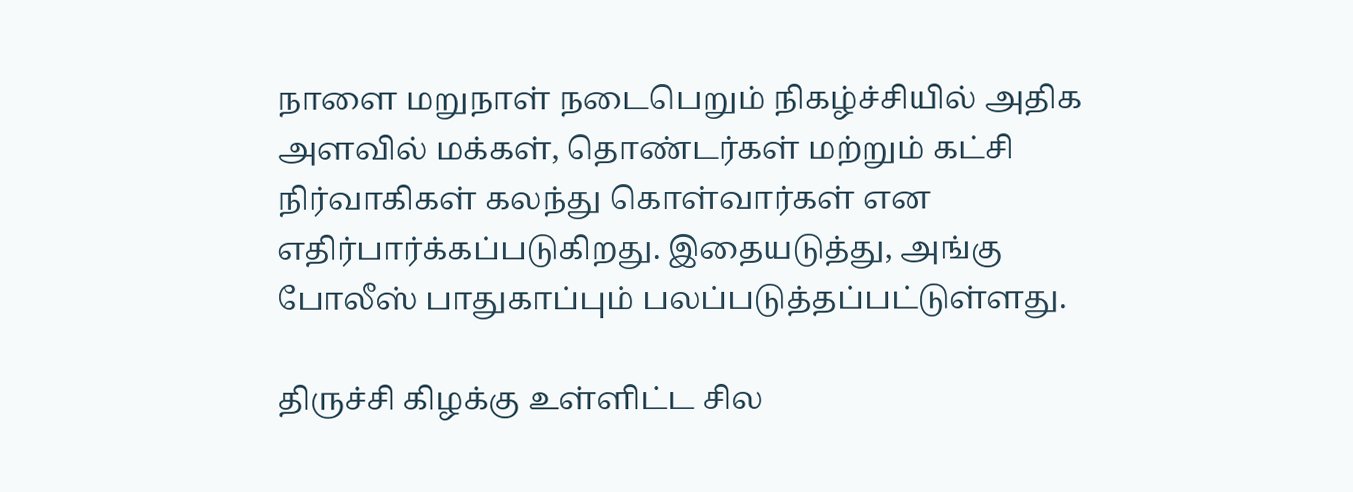நாளை மறுநாள் நடைபெறும் நிகழ்ச்சியில் அதிக அளவில் மக்கள், தொண்டர்கள் மற்றும் கட்சி நிர்வாகிகள் கலந்து கொள்வார்கள் என எதிர்பார்க்கப்படுகிறது. இதையடுத்து, அங்கு போலீஸ் பாதுகாப்பும் பலப்படுத்தப்பட்டுள்ளது.

திருச்சி கிழக்கு உள்ளிட்ட சில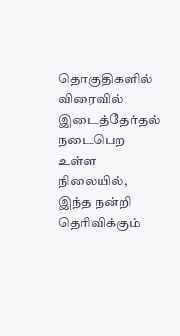தொகுதிகளில் விரைவில் இடைத்தேர்தல் நடைபெற உள்ள நிலையில், இந்த நன்றி தெரிவிக்கும்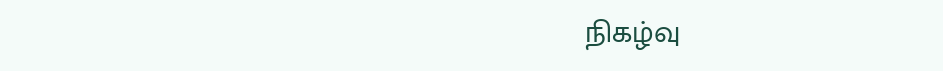நிகழ்வு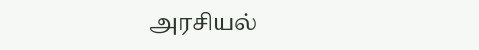அரசியல்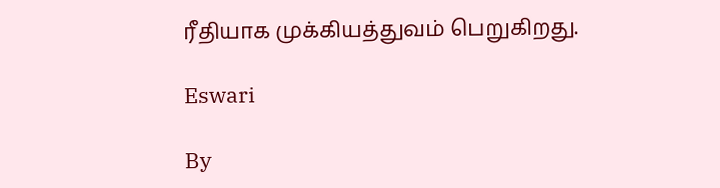ரீதியாக முக்கியத்துவம் பெறுகிறது.

Eswari

By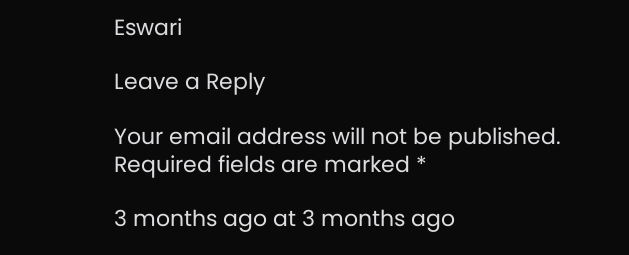Eswari

Leave a Reply

Your email address will not be published. Required fields are marked *

3 months ago at 3 months ago